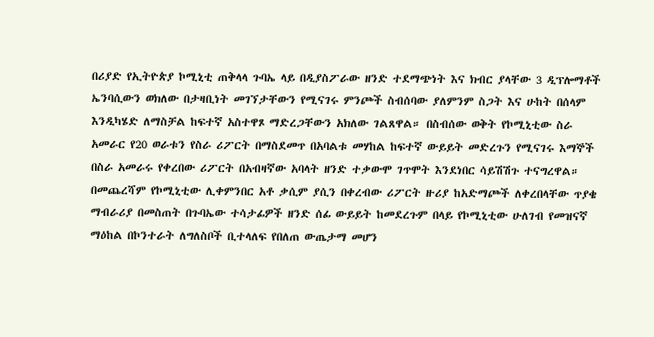በሪያድ የኢትዮጵያ ኮሚኒቲ ጠቅላላ ጉባኤ ላይ በዲያስፖራው ዘንድ ተደማጭነት እና ክብር ያላቸው 3 ዲፕሎማቶች ኤንባሲውን ወክለው በታዛቢነት መገኘታቸውን የሚናገሩ ምንጮች ስብሰባው ያለምንም ስጋት እና ሁከት በሰላም እንዲካሄድ ለማስቻል ከፍተኛ አስተዋጾ ማድረጋቸውን አክለው ገልጸዋል። በስብሰው ወቅት የኮሚኒቲው ስራ አመራር የ20 ወራቱን የስራ ሪፖርት በማስደመጥ በአባልቱ መሃከል ከፍተኛ ውይይት መድረጉን የሚናገሩ እማኞች በስራ አመራሩ የቀረበው ሪፖርት በአብዛኛው አባላት ዘንድ ተቃውሞ ገጥሞት እንደነበር ሳይሽሽጉ ተናግረዋል።
በመጨረሻም የኮሚኒቲው ሊቀምንበር አቶ ቃሲም ያሲን በቀረብው ሪፖርት ዙሪያ ከአድማጮች ለቀረበላቸው ጥያቄ ማብራሪያ በመስጠት በጉባኤው ተሳታፊዎች ዘንድ ሰፊ ውይይት ከመደረጉም በላይ የኮሚኒቲው ሁለገብ የመዝናኛ ማዕከል በኮንተራት ለግለስቦች ቢተላለፍ የበለጠ ውጤታማ መሆን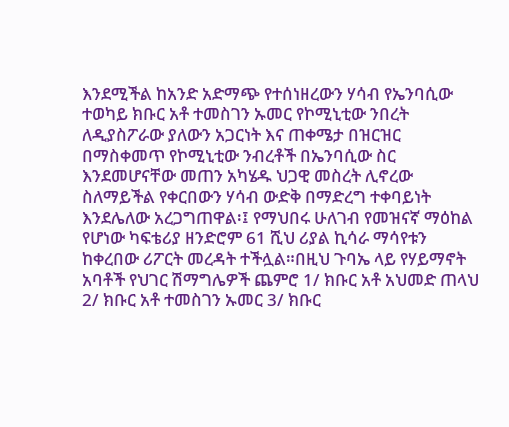እንደሚችል ከአንድ አድማጭ የተሰነዘረውን ሃሳብ የኤንባሲው ተወካይ ክቡር አቶ ተመስገን ኡመር የኮሚኒቲው ንበረት ለዲያስፖራው ያለውን አጋርነት እና ጠቀሜታ በዝርዝር በማስቀመጥ የኮሚኒቲው ንብረቶች በኤንባሲው ስር እንደመሆናቸው መጠን አካሄዱ ህጋዊ መስረት ሊኖረው ስለማይችል የቀርበውን ሃሳብ ውድቅ በማድረግ ተቀባይነት እንደሌለው አረጋግጠዋል፡፤ የማህበሩ ሁለገብ የመዝናኛ ማዕከል የሆነው ካፍቴሪያ ዘንድሮም 61 ሺህ ሪያል ኪሳራ ማሳየቱን ከቀረበው ሪፖርት መረዳት ተችሏል።በዚህ ጉባኤ ላይ የሃይማኖት አባቶች የህገር ሽማግሌዎች ጨምሮ 1/ ክቡር አቶ አህመድ ጠላህ 2/ ክቡር አቶ ተመስገን ኡመር 3/ ክቡር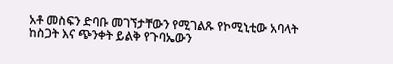አቶ መስፍን ድባቡ መገኘታቸውን የሚገልጹ የኮሚኒቲው አባላት ከስጋት እና ጭንቀት ይልቅ የጉባኤውን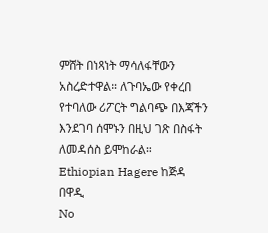ምሸት በነጻነት ማሳለፋቸውን አስረድተዋል። ለጉባኤው የቀረበ የተባለው ሪፖርት ግልባጭ በእጃችን እንደገባ ሰሞኑን በዚህ ገጽ በስፋት ለመዳሰስ ይሞከራል።
Ethiopian Hagere ከጅዳ በዋዲ
No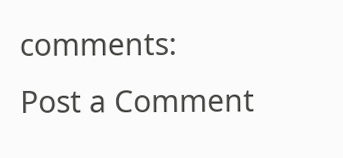comments:
Post a Comment